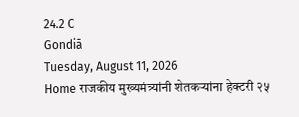24.2 C
Gondiā
Tuesday, August 11, 2026
Home राजकीय मुख्यमंत्र्यांनी शेतकऱ्यांना हेक्टरी २५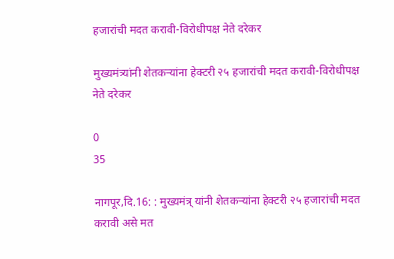हजारांची मदत करावी-विरोधीपक्ष नेते दरेकर

मुख्यमंत्र्यांनी शेतकऱ्यांना हेक्टरी २५ हजारांची मदत करावी-विरोधीपक्ष नेते दरेकर

0
35

नागपूर,दि.16: : मुख्यमंत्र् यांनी शेतकऱ्यांना हेक्टरी २५ हजारांची मदत करावी असे मत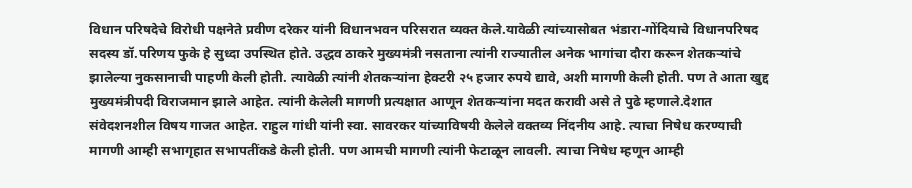विधान परिषदेचे विरोधी पक्षनेते प्रवीण दरेकर यांनी विधानभवन परिसरात व्यक्त केले.यावेळी त्यांच्यासोबत भंडारा-गोंदियाचे विधानपरिषद सदस्य डॉ.परिणय फुके हे सुध्दा उपस्थित होते. उद्धव ठाकरे मुख्यमंत्री नसताना त्यांनी राज्यातील अनेक भागांचा दौरा करून शेतकऱ्यांचे झालेल्या नुकसानाची पाहणी केली होती. त्यावेळी त्यांनी शेतकऱ्यांना हेक्टरी २५ हजार रुपये द्यावे, अशी मागणी केली होती. पण ते आता खुद्द मुख्यमंत्रीपदी विराजमान झाले आहेत. त्यांनी केलेली मागणी प्रत्यक्षात आणून शेतकऱ्यांना मदत करावी असे ते पुढे म्हणाले.देशात संवेदशनशील विषय गाजत आहेत. राहुल गांधी यांनी स्वा. सावरकर यांच्याविषयी केलेले वक्तव्य निंदनीय आहे. त्याचा निषेध करण्याची मागणी आम्ही सभागृहात सभापतींकडे केली होती. पण आमची मागणी त्यांनी फेटाळून लावली. त्याचा निषेध म्हणून आम्ही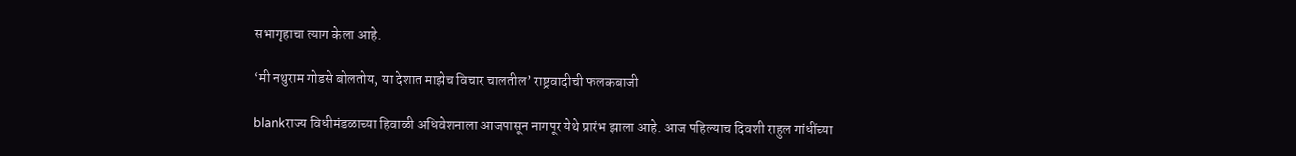सभागृहाचा त्याग केला आहे.

‘मी नथुराम गोडसे बोलतोय, या देशात माझेच विचार चालतील’ राष्ट्रवादीची फलकबाजी

blankराज्य विधीमंडळाच्या हिवाळी अधिवेशनाला आजपासून नागपूर येथे प्रारंभ झाला आहे. आज पहिल्याच दिवशी राहुल गांधींच्या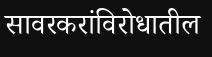सावरकरांविरोधातील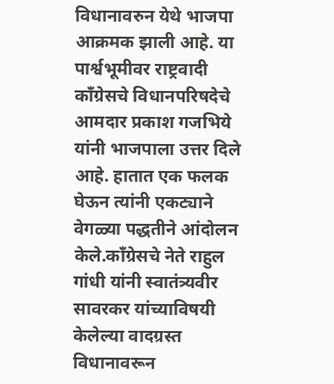विधानावरुन येथे भाजपा आक्रमक झाली आहे. या पार्श्वभूमीवर राष्ट्रवादी काँग्रेसचे विधानपरिषदेचे आमदार प्रकाश गजभिये यांनी भाजपाला उत्तर दिले आहे. हातात एक फलक घेऊन त्यांनी एकट्याने वेगळ्या पद्धतीने आंदोलन केले.काँग्रेसचे नेते राहुल गांधी यांनी स्वातंत्र्यवीर सावरकर यांच्याविषयी केलेल्या वादग्रस्त विधानावरून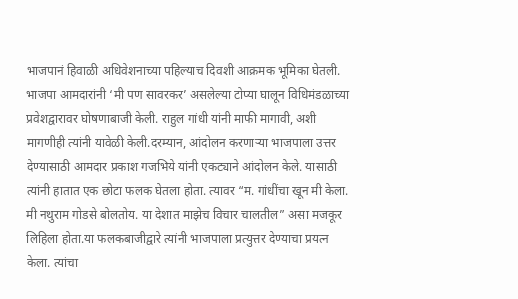भाजपानं हिवाळी अधिवेशनाच्या पहिल्याच दिवशी आक्रमक भूमिका घेतली. भाजपा आमदारांनी ‘मी पण सावरकर’ असलेल्या टोप्या घालून विधिमंडळाच्या प्रवेशद्वारावर घोषणाबाजी केली. राहुल गांधी यांनी माफी मागावी, अशी मागणीही त्यांनी यावेळी केली.दरम्यान, आंदोलन करणाऱ्या भाजपाला उत्तर देण्यासाठी आमदार प्रकाश गजभिये यांनी एकट्याने आंदोलन केले. यासाठी त्यांनी हातात एक छोटा फलक घेतला होता. त्यावर “म. गांधींचा खून मी केला. मी नथुराम गोडसे बोलतोय. या देशात माझेच विचार चालतील” असा मजकूर लिहिला होता.या फलकबाजीद्वारे त्यांनी भाजपाला प्रत्युत्तर देण्याचा प्रयत्न केला. त्यांचा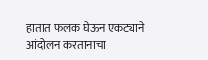हातात फलक घेऊन एकट्याने आंदोलन करतानाचा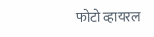फोटो व्हायरल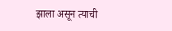झाला असून त्याची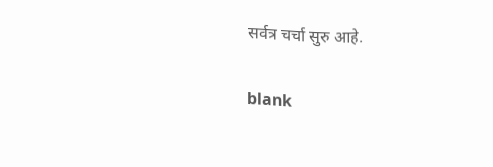सर्वत्र चर्चा सुरु आहे.

blank